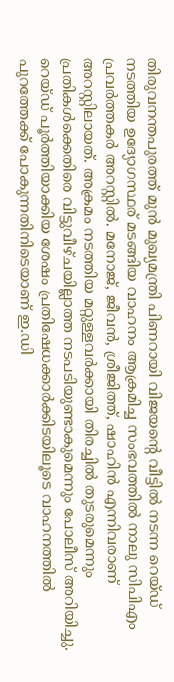തിരുവനന്തപുരത്ത് മുൻ മുഖ്യമന്ത്രി പിണറായി വിജയന്റെ വീട്ടിൽ നടന്ന റെയ്ഡ് നടത്തിയ ഉദ്യോഗസ്ഥര് മടങ്ങിയ വാഹനം ആക്രമിച്ച സംഭവത്തിൽ നാലു സിപിഎം പ്രവർത്തകർ അറസ്റ്റിൽ. മനോജ്, ജീവൻ, ശ്രീജിത്ത്, ഷാഹിൻ എന്നിവരാണ് അറസ്റ്റിലായത്. അക്രമം നടത്തിയ മറ്റുള്ളവർക്കായി തിരച്ചിൽ തുടരുമെന്നും പ്രതികൾക്കെതിരെ വിട്ടുവീഴ്ചയില്ലാത്ത നടപടിയുണ്ടാകുമെന്നും പോലീസ് അറിയിച്ചു.
റെയ്ഡ് പൂർത്തിയാക്കിയ ശേഷം പ്രതിഷേധക്കാർക്കിടയിലൂടെ വാഹനത്തിൽ പുറത്തേക്ക് പോകുന്നതിനിടെയാണ് ഇ.ഡി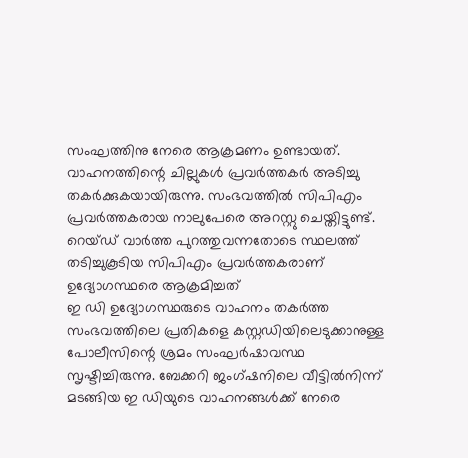സംഘത്തിനു നേരെ ആക്രമണം ഉണ്ടായത്. വാഹനത്തിന്റെ ചില്ലുകൾ പ്രവർത്തകർ അടിച്ചു തകർക്കുകയായിരുന്നു. സംഭവത്തിൽ സിപിഎം പ്രവർത്തകരായ നാലുപേരെ അറസ്റ്റു ചെയ്തിട്ടുണ്ട്.
റെയ്ഡ് വാർത്ത പുറത്തുവന്നതോടെ സ്ഥലത്ത് തടിച്ചുകൂടിയ സിപിഎം പ്രവർത്തകരാണ് ഉദ്യോഗസ്ഥരെ ആക്രമിച്ചത്
ഇ ഡി ഉദ്യോഗസ്ഥരുടെ വാഹനം തകർത്ത സംഭവത്തിലെ പ്രതികളെ കസ്റ്റഡിയിലെടുക്കാനുള്ള പോലീസിന്റെ ശ്രമം സംഘർഷാവസ്ഥ സൃഷ്ടിച്ചിരുന്നു. ബേക്കറി ജംഗ്ഷനിലെ വീട്ടിൽനിന്ന് മടങ്ങിയ ഇ ഡിയുടെ വാഹനങ്ങൾക്ക് നേരെ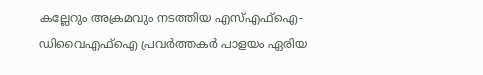കല്ലേറും അക്രമവും നടത്തിയ എസ്എഫ്ഐ-ഡിവൈഎഫ്ഐ പ്രവർത്തകർ പാളയം ഏരിയ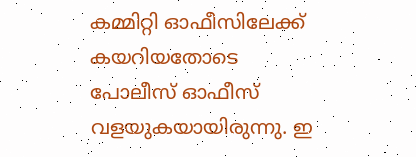കമ്മിറ്റി ഓഫീസിലേക്ക് കയറിയതോടെ പോലീസ് ഓഫീസ് വളയുകയായിരുന്നു. ഇ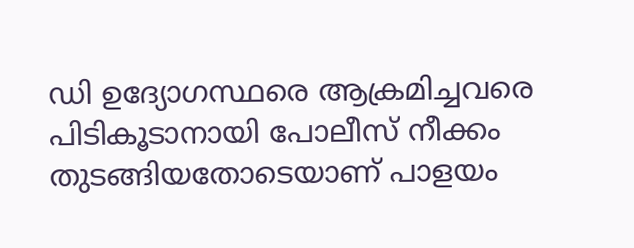ഡി ഉദ്യോഗസ്ഥരെ ആക്രമിച്ചവരെ പിടികൂടാനായി പോലീസ് നീക്കം തുടങ്ങിയതോടെയാണ് പാളയം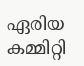ഏരിയ കമ്മിറ്റി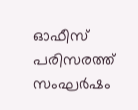ഓഫീസ് പരിസരത്ത് സംഘർഷം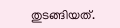തുടങ്ങിയത്.